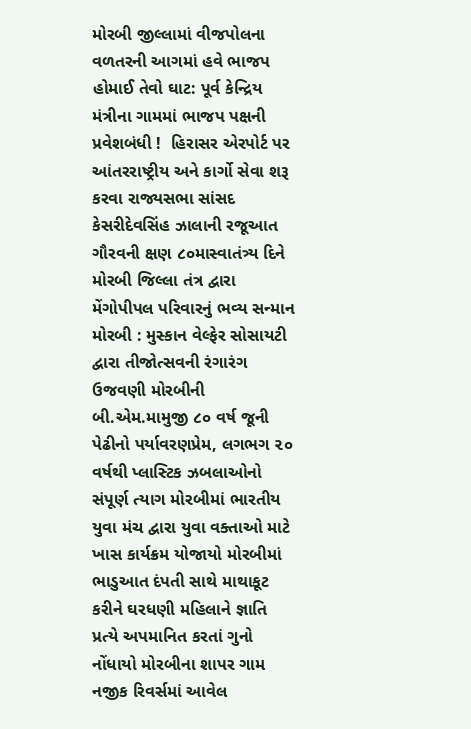મોરબી જીલ્લામાં વીજપોલના વળતરની આગમાં હવે ભાજપ હોમાઈ તેવો ઘાટ: પૂર્વ કેન્દ્રિય મંત્રીના ગામમાં ભાજપ પક્ષની પ્રવેશબંધી !  હિરાસર એરપોર્ટ પર આંતરરાષ્ટ્રીય અને કાર્ગો સેવા શરૂ કરવા રાજ્યસભા સાંસદ કેસરીદેવસિંહ ઝાલાની રજૂઆત ગૌરવની ક્ષણ ૮૦માસ્વાતંત્ર્ય દિને મોરબી જિલ્લા તંત્ર દ્વારા મેંગોપીપલ પરિવારનું ભવ્ય સન્માન મોરબી : મુસ્કાન વેલ્ફેર સોસાયટી દ્વારા તીજોત્સવની રંગારંગ ઉજવણી મોરબીની બી.એમ.મામુજી ૮૦ વર્ષ જૂની પેઢીનો પર્યાવરણપ્રેમ, લગભગ ૨૦ વર્ષથી પ્લાસ્ટિક ઝબલાઓનો સંપૂર્ણ ત્યાગ મોરબીમાં ભારતીય યુવા મંચ દ્વારા યુવા વક્તાઓ માટે ખાસ કાર્યક્રમ યોજાયો મોરબીમાં ભાડુઆત દંપતી સાથે માથાકૂટ કરીને ઘરધણી મહિલાને જ્ઞાતિ પ્રત્યે અપમાનિત કરતાં ગુનો નોંધાયો મોરબીના શાપર ગામ નજીક રિવર્સમાં આવેલ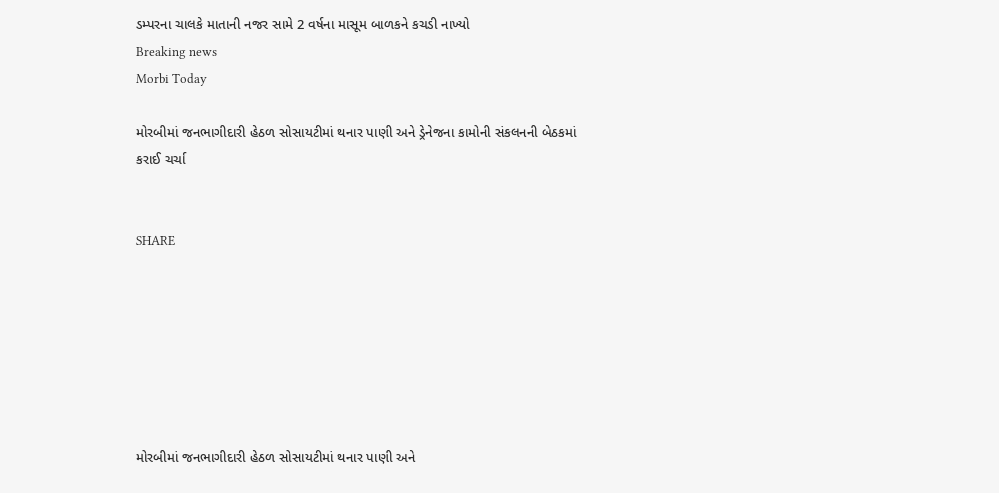ડમ્પરના ચાલકે માતાની નજર સામે 2 વર્ષના માસૂમ બાળકને કચડી નાખ્યો
Breaking news
Morbi Today

મોરબીમાં જનભાગીદારી હેઠળ સોસાયટીમાં થનાર પાણી અને ડ્રેનેજના કામોની સંકલનની બેઠકમાં કરાઈ ચર્ચા


SHARE







મોરબીમાં જનભાગીદારી હેઠળ સોસાયટીમાં થનાર પાણી અને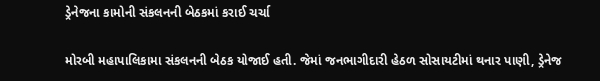ડ્રેનેજના કામોની સંકલનની બેઠકમાં કરાઈ ચર્ચા

મોરબી મહાપાલિકામા સંકલનની બેઠક યોજાઈ હતી. જેમાં જનભાગીદારી હેઠળ સોસાયટીમાં થનાર પાણી, ડ્રેનેજ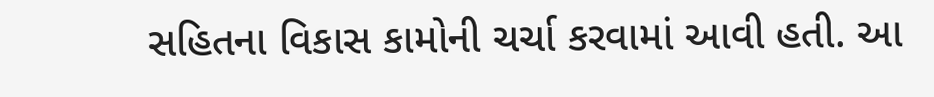સહિતના વિકાસ કામોની ચર્ચા કરવામાં આવી હતી. આ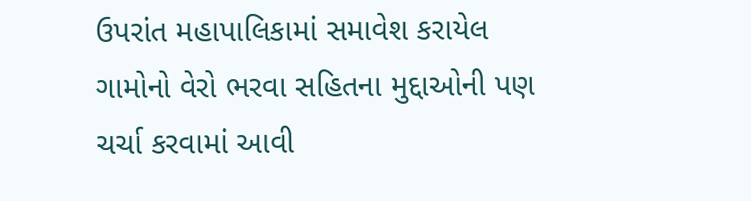ઉપરાંત મહાપાલિકામાં સમાવેશ કરાયેલ ગામોનો વેરો ભરવા સહિતના મુદ્દાઓની પણ ચર્ચા કરવામાં આવી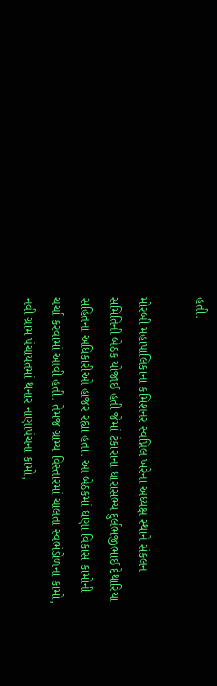હતી.

મોરબી મહાપાલિકાના કમિશનર સ્વપ્નિલ ખરેના અધ્યક્ષ સ્થાને સંકલન સમિતિની બેઠક યોજાઈ હતી જેમાં ટંકારાના ધારાસભ્ય દુર્લભજીભાઈ દેથારિયા સહિતના અધિકારીઓ હાજર રહ્યા હતા. આ બેઠકમાં ઘણા વિકાસ કામોની ચર્ચા કરવામાં આવી હતી. તેમજ ગ્રામ્ય વિસ્તારમાં ચાલતા સ્વભંડોળના કામો, નવી ગ્રામ પંચાયતમાં થનાર નાણાપંચના કામો,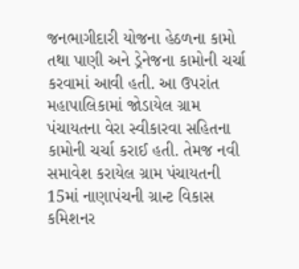જનભાગીદારી યોજના હેઠળના કામો તથા પાણી અને ડ્રેનેજના કામોની ચર્ચા કરવામાં આવી હતી. આ ઉપરાંત મહાપાલિકામાં જોડાયેલ ગ્રામ પંચાયતના વેરા સ્વીકારવા સહિતના કામોની ચર્ચા કરાઈ હતી. તેમજ નવી સમાવેશ કરાયેલ ગ્રામ પંચાયતની 15માં નાણાપંચની ગ્રાન્ટ વિકાસ કમિશનર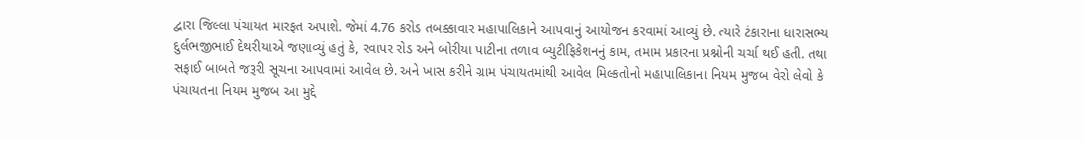દ્વારા જિલ્લા પંચાયત મારફત અપાશે. જેમાં 4.76 કરોડ તબક્કાવાર મહાપાલિકાને આપવાનું આયોજન કરવામાં આવ્યું છે. ત્યારે ટંકારાના ધારાસભ્ય દુર્લભજીભાઈ દેથરીયાએ જણાવ્યું હતું કે, રવાપર રોડ અને બોરીયા પાટીના તળાવ બ્યુટીફિકેશનનું કામ, તમામ પ્રકારના પ્રશ્નોની ચર્ચા થઈ હતી. તથા સફાઈ બાબતે જરૂરી સૂચના આપવામાં આવેલ છે. અને ખાસ કરીને ગ્રામ પંચાયતમાંથી આવેલ મિલ્કતોનો મહાપાલિકાના નિયમ મુજબ વેરો લેવો કે પંચાયતના નિયમ મુજબ આ મુદ્દે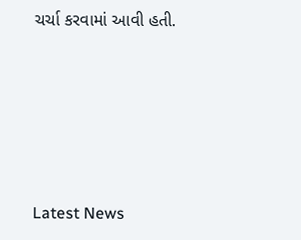ચર્ચા કરવામાં આવી હતી.






Latest News